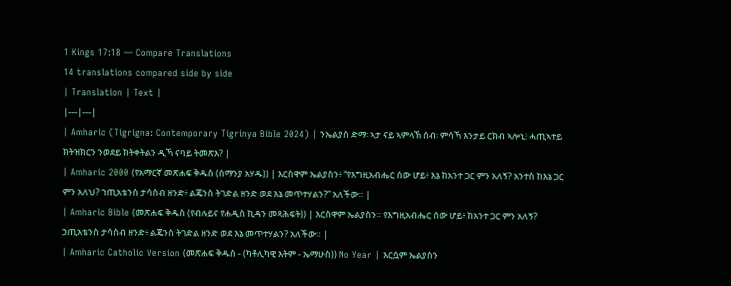1 Kings 17:18 — Compare Translations
14 translations compared side by side
| Translation | Text |
|---|---|
| Amharic (Tigrigna: Contemporary Tigrinya Bible 2024) | ንኤልያስ ድማ፡ ኣታ ናይ ኣምላኽ ሰብ፡ ምሳኻ እንታይ ርክብ ኣሎኒ፧ ሓጢኣተይ ክትዝክርን ንወደይ ክትቀትልን ዲኻ ናባይ ትመጽእ? |
| Amharic 2000 (የአማርኛ መጽሐፍ ቅዱስ (ሰማንያ አሃዱ)) | እርስዋም ኤልያስን፥ “የእግዚአብሔር ሰው ሆይ፥ እኔ ከአንተ ጋር ምን አለኝ? አንተስ ከእኔ ጋር ምን አለህ? ኀጢአቴንስ ታሳስብ ዘንድ፥ ልጄንስ ትገድል ዘንድ ወደ እኔ መጥተሃልን?” አለችው። |
| Amharic Bible (መጽሐፍ ቅዱስ (የብሉይና የሐዲስ ኪዳን መጻሕፍት)) | እርስዋም ኤልያስን። የእግዚአብሔር ሰው ሆይ፥ ከአንተ ጋር ምን አለኝ? ኃጢአቴንስ ታሳስብ ዘንድ፥ ልጄንስ ትገድል ዘንድ ወደ እኔ መጥተሃልን? አለችው። |
| Amharic Catholic Version (መጽሐፍ ቅዱስ - (ካቶሊካዊ እትም - ኤማሁስ)) No Year | እርሷም ኤልያስን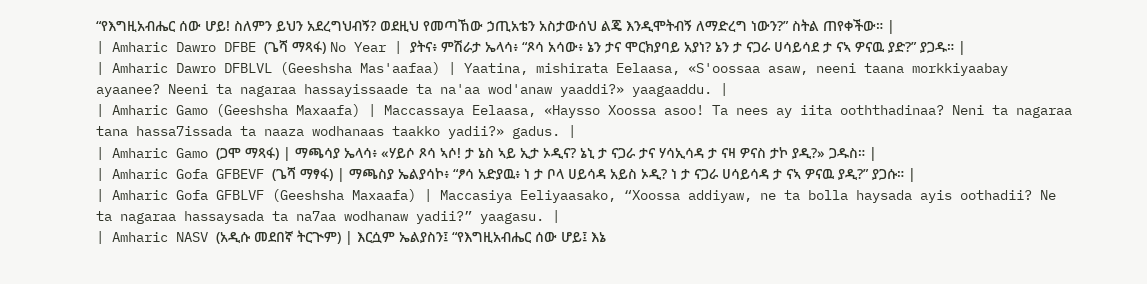“የእግዚአብሔር ሰው ሆይ! ስለምን ይህን አደረግህብኝ? ወደዚህ የመጣኸው ኃጢአቴን አስታውሰህ ልጄ እንዲሞትብኝ ለማድረግ ነውን?” ስትል ጠየቀችው። |
| Amharic Dawro DFBE (ጌሻ ማጻፋ) No Year | ያትና፥ ምሽራታ ኤላሳ፥ “ጾሳ አሳው፥ ኔን ታና ሞርክያባይ አያነ? ኔን ታ ናጋራ ሀሳይሳደ ታ ናኣ ዎናዉ ያድ?” ያጋዱ። |
| Amharic Dawro DFBLVL (Geeshsha Mas'aafaa) | Yaatina, mishirata Eelaasa, «S'oossaa asaw, neeni taana morkkiyaabay ayaanee? Neeni ta nagaraa hassayissaade ta na'aa wod'anaw yaaddi?» yaagaaddu. |
| Amharic Gamo (Geeshsha Maxaafa) | Maccassaya Eelaasa, «Haysso Xoossa asoo! Ta nees ay iita ooththadinaa? Neni ta nagaraa tana hassa7issada ta naaza wodhanaas taakko yadii?» gadus. |
| Amharic Gamo (ጋሞ ማጻፋ) | ማጫሳያ ኤላሳ፥ «ሃይሶ ጾሳ ኣሶ! ታ ኔስ ኣይ ኢታ ኦዲና? ኔኒ ታ ናጋራ ታና ሃሳኢሳዳ ታ ናዛ ዎናስ ታኮ ያዲ?» ጋዱስ። |
| Amharic Gofa GFBEVF (ጌሻ ማፃፋ) | ማጫስያ ኤልያሳኮ፥ “ፆሳ አድያዉ፥ ነ ታ ቦላ ሀይሳዳ አይስ ኦዲ? ነ ታ ናጋራ ሀሳይሳዳ ታ ናኣ ዎናዉ ያዲ?” ያጋሱ። |
| Amharic Gofa GFBLVF (Geeshsha Maxaafa) | Maccasiya Eeliyaasako, “Xoossa addiyaw, ne ta bolla haysada ayis oothadii? Ne ta nagaraa hassaysada ta na7aa wodhanaw yadii?” yaagasu. |
| Amharic NASV (አዲሱ መደበኛ ትርጒም) | እርሷም ኤልያስን፤ “የእግዚአብሔር ሰው ሆይ፤ እኔ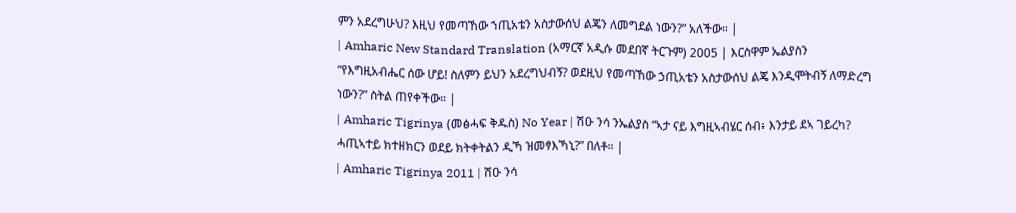ምን አደረግሁህ? እዚህ የመጣኸው ኀጢአቴን አስታውሰህ ልጄን ለመግደል ነውን?” አለችው። |
| Amharic New Standard Translation (አማርኛ አዲሱ መደበኛ ትርጉም) 2005 | እርስዋም ኤልያስን “የእግዚአብሔር ሰው ሆይ! ስለምን ይህን አደረግህብኝ? ወደዚህ የመጣኸው ኃጢአቴን አስታውሰህ ልጄ እንዲሞትብኝ ለማድረግ ነውን?” ስትል ጠየቀችው። |
| Amharic Tigrinya (መፅሓፍ ቅዱስ) No Year | ሽዑ ንሳ ንኤልያስ “ኣታ ናይ እግዚኣብሄር ሰብ፥ እንታይ ደኣ ገይረካ? ሓጢኣተይ ክተዘክርን ወደይ ክትቀትልን ዲኻ ዝመፃእኻኒ?” በለቶ። |
| Amharic Tigrinya 2011 | ሽዑ ንሳ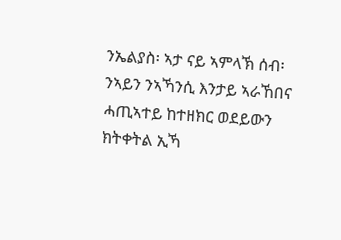ንኤልያስ፡ ኣታ ናይ ኣምላኽ ሰብ፡ ንኣይን ንኣኻንሲ እንታይ ኣራኸበና ሓጢኣተይ ከተዘክር ወደይውን ክትቀትል ኢኻ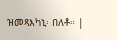ዝመጻእካኒ፡ በለቶ። |